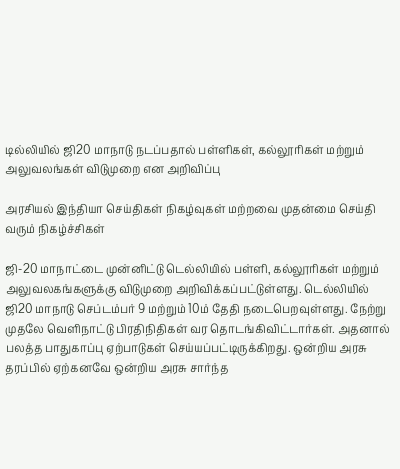டில்லியில் ஜி20 மாநாடு நடப்பதால் பள்ளிகள், கல்லூரிகள் மற்றும் அலுவலங்கள் விடுமுறை என அறிவிப்பு

அரசியல் இந்தியா செய்திகள் நிகழ்வுகள் மற்றவை முதன்மை செய்தி வரும் நிகழ்ச்சிகள்

ஜி-20 மாநாட்டை முன்னிட்டு டெல்லியில் பள்ளி, கல்லூரிகள் மற்றும் அலுவலகங்களுக்கு விடுமுறை அறிவிக்கப்பட்டுள்ளது. டெல்லியில் ஜி20 மாநாடு செப்டம்பர் 9 மற்றும் 10ம் தேதி நடைபெறவுள்ளது. நேற்று முதலே வெளிநாட்டு பிரதிநிதிகள் வர தொடங்கிவிட்டார்கள். அதனால் பலத்த பாதுகாப்பு ஏற்பாடுகள் செய்யப்பட்டிருக்கிறது. ஒன்றிய அரசு தரப்பில் ஏற்கனவே ஒன்றிய அரசு சார்ந்த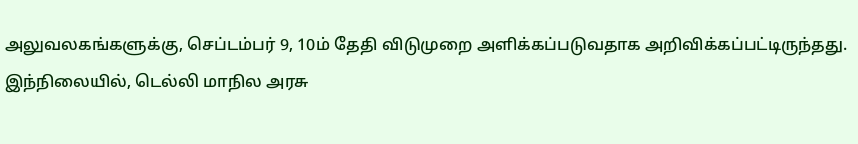அலுவலகங்களுக்கு, செப்டம்பர் 9, 10ம் தேதி விடுமுறை அளிக்கப்படுவதாக அறிவிக்கப்பட்டிருந்தது. இந்நிலையில், டெல்லி மாநில அரசு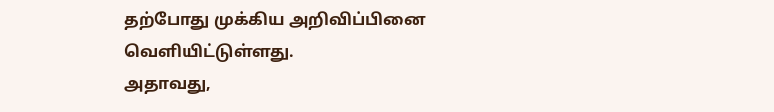தற்போது முக்கிய அறிவிப்பினை வெளியிட்டுள்ளது.
அதாவது,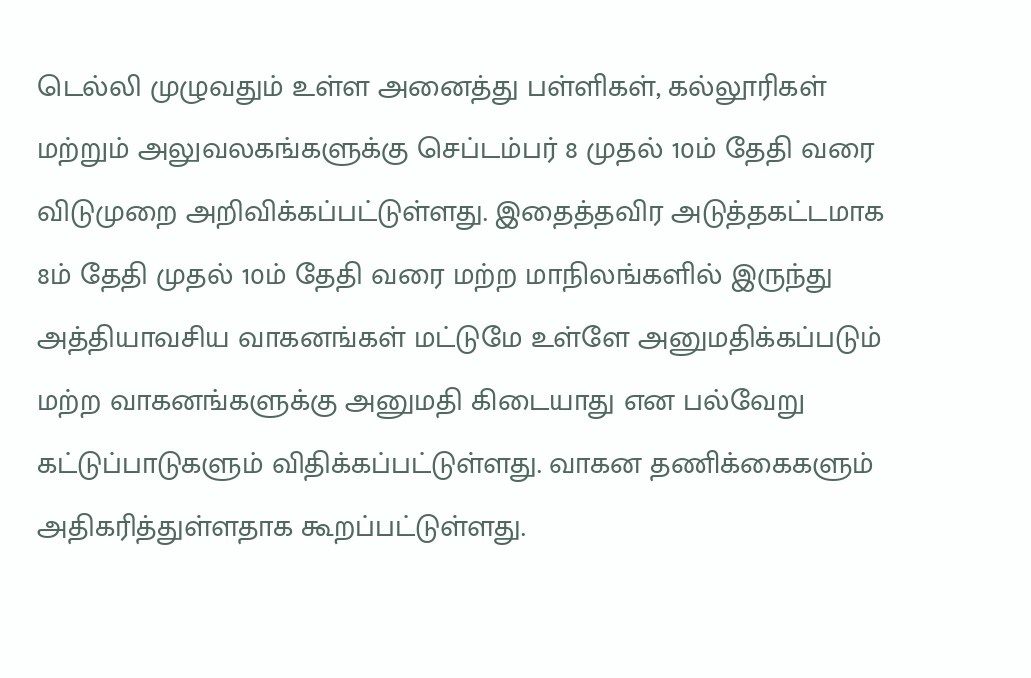டெல்லி முழுவதும் உள்ள அனைத்து பள்ளிகள், கல்லூரிகள் மற்றும் அலுவலகங்களுக்கு செப்டம்பர் 8 முதல் 10ம் தேதி வரை விடுமுறை அறிவிக்கப்பட்டுள்ளது. இதைத்தவிர அடுத்தகட்டமாக 8ம் தேதி முதல் 10ம் தேதி வரை மற்ற மாநிலங்களில் இருந்து அத்தியாவசிய வாகனங்கள் மட்டுமே உள்ளே அனுமதிக்கப்படும் மற்ற வாகனங்களுக்கு அனுமதி கிடையாது என பல்வேறு கட்டுப்பாடுகளும் விதிக்கப்பட்டுள்ளது. வாகன தணிக்கைகளும் அதிகரித்துள்ளதாக கூறப்பட்டுள்ளது.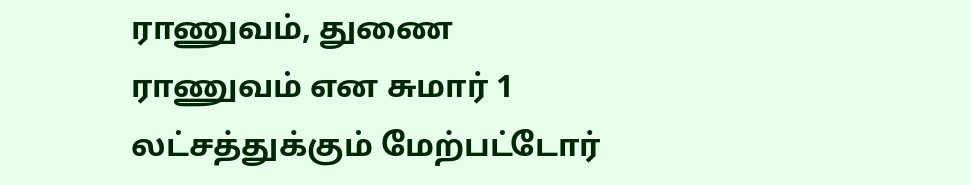ராணுவம், துணை ராணுவம் என சுமார் 1 லட்சத்துக்கும் மேற்பட்டோர்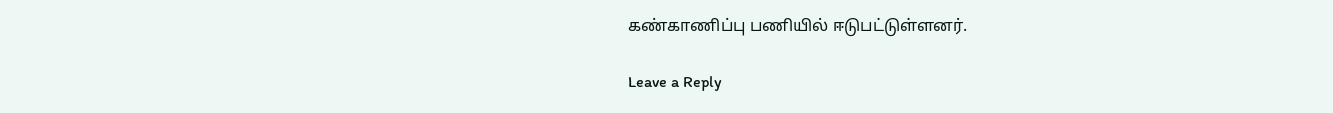கண்காணிப்பு பணியில் ஈடுபட்டுள்ளனர்.

Leave a Reply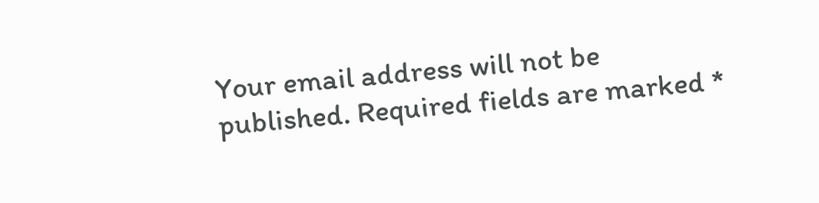Your email address will not be published. Required fields are marked *